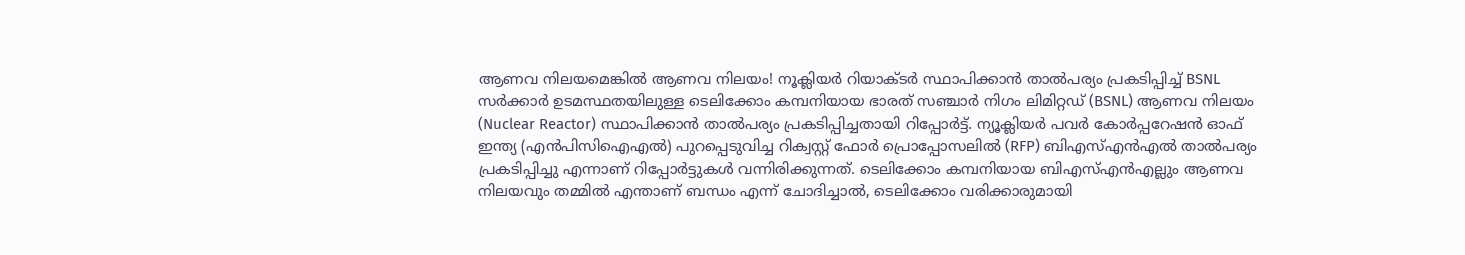ആണവ നിലയമെങ്കിൽ ആണവ നിലയം! നൂക്ലിയർ റിയാക്ടർ സ്ഥാപിക്കാൻ താൽപര്യം പ്രകടിപ്പിച്ച് BSNL
സർക്കാർ ഉടമസ്ഥതയിലുള്ള ടെലിക്കോം കമ്പനിയായ ഭാരത് സഞ്ചാർ നിഗം ലിമിറ്റഡ് (BSNL) ആണവ നിലയം (Nuclear Reactor) സ്ഥാപിക്കാൻ താൽപര്യം പ്രകടിപ്പിച്ചതായി റിപ്പോർട്ട്. ന്യൂക്ലിയർ പവർ കോർപ്പറേഷൻ ഓഫ് ഇന്ത്യ (എൻപിസിഐഎൽ) പുറപ്പെടുവിച്ച റിക്വസ്റ്റ് ഫോർ പ്രൊപ്പോസലിൽ (RFP) ബിഎസ്എൻഎൽ താൽപര്യം പ്രകടിപ്പിച്ചു എന്നാണ് റിപ്പോർട്ടുകൾ വന്നിരിക്കുന്നത്. ടെലിക്കോം കമ്പനിയായ ബിഎസ്എൻഎല്ലും ആണവ നിലയവും തമ്മിൽ എന്താണ് ബന്ധം എന്ന് ചോദിച്ചാൽ, ടെലിക്കോം വരിക്കാരുമായി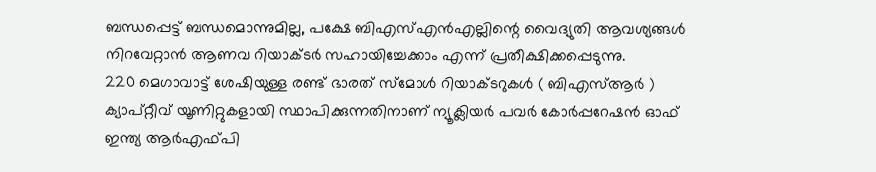ബന്ധപ്പെട്ട് ബന്ധമൊന്നുമില്ല, പക്ഷേ ബിഎസ്എൻഎല്ലിന്റെ വൈദ്യുതി ആവശ്യങ്ങൾ നിറവേറ്റാൻ ആണവ റിയാക്ടർ സഹായിച്ചേക്കാം എന്ന് പ്രതീക്ഷിക്കപ്പെടുന്നു.
220 മെഗാവാട്ട് ശേഷിയുള്ള രണ്ട് ഭാരത് സ്മോൾ റിയാക്ടറുകൾ ( ബിഎസ്ആർ ) ക്യാപ്റ്റീവ് യൂണിറ്റുകളായി സ്ഥാപിക്കുന്നതിനാണ് ന്യൂക്ലിയർ പവർ കോർപ്പറേഷൻ ഓഫ് ഇന്ത്യ ആർഎഫ്പി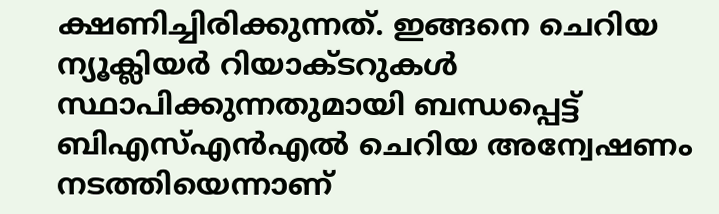ക്ഷണിച്ചിരിക്കുന്നത്. ഇങ്ങനെ ചെറിയ ന്യൂക്ലിയർ റിയാക്ടറുകൾ സ്ഥാപിക്കുന്നതുമായി ബന്ധപ്പെട്ട് ബിഎസ്എൻഎൽ ചെറിയ അന്വേഷണം നടത്തിയെന്നാണ്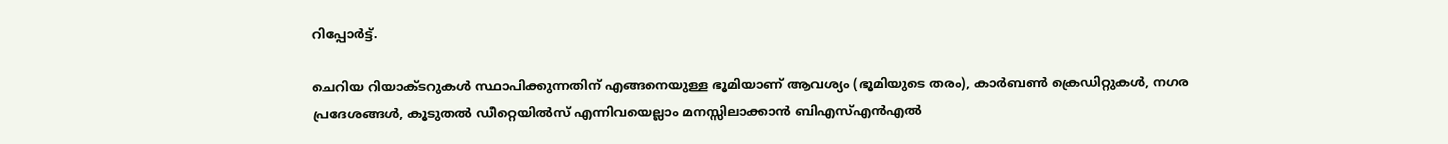റിപ്പോർട്ട്.

ചെറിയ റിയാക്ടറുകൾ സ്ഥാപിക്കുന്നതിന് എങ്ങനെയുള്ള ഭൂമിയാണ് ആവശ്യം (ഭൂമിയുടെ തരം), കാർബൺ ക്രെഡിറ്റുകൾ, നഗര പ്രദേശങ്ങൾ, കൂടുതൽ ഡീറ്റെയിൽസ് എന്നിവയെല്ലാം മനസ്സിലാക്കാൻ ബിഎസ്എൻഎൽ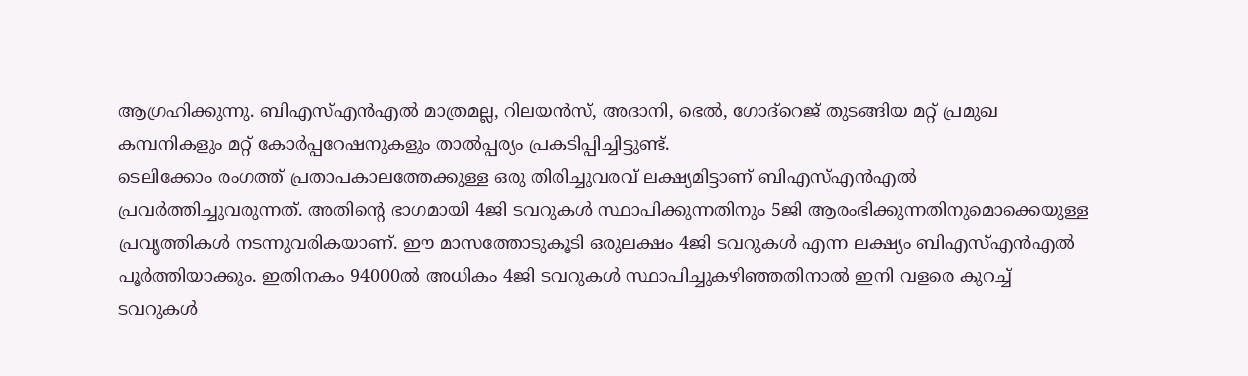ആഗ്രഹിക്കുന്നു. ബിഎസ്എൻഎൽ മാത്രമല്ല, റിലയൻസ്, അദാനി, ഭെൽ, ഗോദ്റെജ് തുടങ്ങിയ മറ്റ് പ്രമുഖ കമ്പനികളും മറ്റ് കോർപ്പറേഷനുകളും താൽപ്പര്യം പ്രകടിപ്പിച്ചിട്ടുണ്ട്.
ടെലിക്കോം രംഗത്ത് പ്രതാപകാലത്തേക്കുള്ള ഒരു തിരിച്ചുവരവ് ലക്ഷ്യമിട്ടാണ് ബിഎസ്എൻഎൽ പ്രവർത്തിച്ചുവരുന്നത്. അതിന്റെ ഭാഗമായി 4ജി ടവറുകൾ സ്ഥാപിക്കുന്നതിനും 5ജി ആരംഭിക്കുന്നതിനുമൊക്കെയുള്ള പ്രവൃത്തികൾ നടന്നുവരികയാണ്. ഈ മാസത്തോടുകൂടി ഒരുലക്ഷം 4ജി ടവറുകൾ എന്ന ലക്ഷ്യം ബിഎസ്എൻഎൽ പൂർത്തിയാക്കും. ഇതിനകം 94000ൽ അധികം 4ജി ടവറുകൾ സ്ഥാപിച്ചുകഴിഞ്ഞതിനാൽ ഇനി വളരെ കുറച്ച് ടവറുകൾ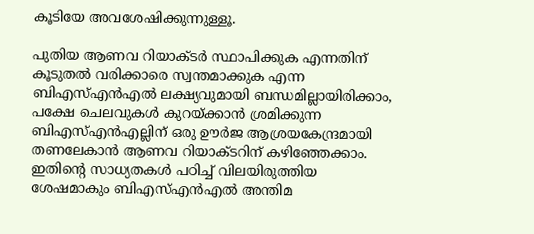കൂടിയേ അവശേഷിക്കുന്നുള്ളൂ.

പുതിയ ആണവ റിയാക്ടർ സ്ഥാപിക്കുക എന്നതിന് കൂടുതൽ വരിക്കാരെ സ്വന്തമാക്കുക എന്ന ബിഎസ്എൻഎൽ ലക്ഷ്യവുമായി ബന്ധമില്ലായിരിക്കാം, പക്ഷേ ചെലവുകൾ കുറയ്ക്കാൻ ശ്രമിക്കുന്ന ബിഎസ്എൻഎല്ലിന് ഒരു ഊർജ ആശ്രയകേന്ദ്രമായി തണലേകാൻ ആണവ റിയാക്ടറിന് കഴിഞ്ഞേക്കാം. ഇതിന്റെ സാധ്യതകൾ പഠിച്ച് വിലയിരുത്തിയ ശേഷമാകും ബിഎസ്എൻഎൽ അന്തിമ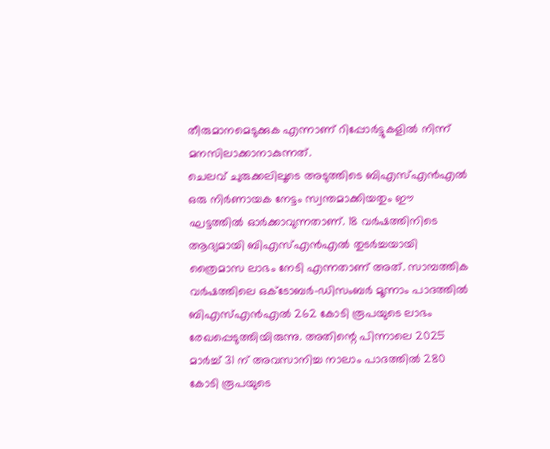തീരുമാനമെടുക്കുക എന്നാണ് റിപ്പോർട്ടുകളിൽ നിന്ന് മനസിലാക്കാനാകുന്നത്.
ചെലവ് ചുരുക്കലിലൂടെ അടുത്തിടെ ബിഎസ്എൻഎൽ ഒരു നിർണായക നേട്ടം സ്വന്തമാക്കിയതും ഈ ഘട്ടത്തിൽ ഓർക്കാവുന്നതാണ്. 18 വർഷത്തിനിടെ ആദ്യമായി ബിഎസ്എൻഎൽ തുടർച്ചയായി ത്രൈമാസ ലാഭം നേടി എന്നതാണ് അത്. സാമ്പത്തിക വർഷത്തിലെ ഒക്ടോബർ-ഡിസംബർ മൂന്നാം പാദത്തിൽ ബിഎസ്എൻഎൽ 262 കോടി രൂപയുടെ ലാഭം രേഖപ്പെടുത്തിയിരുന്നു. അതിന്റെ പിന്നാലെ 2025 മാർച്ച് 31 ന് അവസാനിച്ച നാലാം പാദത്തിൽ 280 കോടി രൂപയുടെ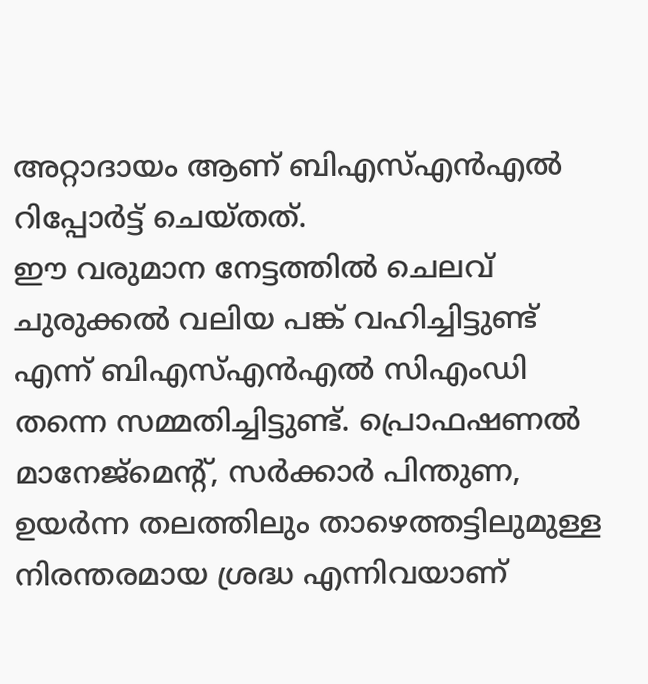അറ്റാദായം ആണ് ബിഎസ്എൻഎൽ റിപ്പോർട്ട് ചെയ്തത്.
ഈ വരുമാന നേട്ടത്തിൽ ചെലവ് ചുരുക്കൽ വലിയ പങ്ക് വഹിച്ചിട്ടുണ്ട് എന്ന് ബിഎസ്എൻഎൽ സിഎംഡി തന്നെ സമ്മതിച്ചിട്ടുണ്ട്. പ്രൊഫഷണൽ മാനേജ്മെന്റ്, സർക്കാർ പിന്തുണ, ഉയർന്ന തലത്തിലും താഴെത്തട്ടിലുമുള്ള നിരന്തരമായ ശ്രദ്ധ എന്നിവയാണ്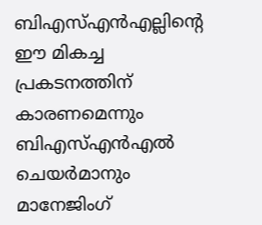ബിഎസ്എൻഎല്ലിന്റെ ഈ മികച്ച പ്രകടനത്തിന് കാരണമെന്നും ബിഎസ്എൻഎൽ ചെയർമാനും മാനേജിംഗ്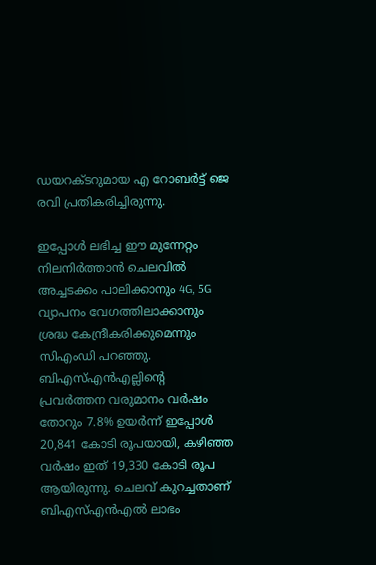ഡയറക്ടറുമായ എ റോബർട്ട് ജെ രവി പ്രതികരിച്ചിരുന്നു.

ഇപ്പോൾ ലഭിച്ച ഈ മുന്നേറ്റം നിലനിർത്താൻ ചെലവിൽ അച്ചടക്കം പാലിക്കാനും 4G, 5G വ്യാപനം വേഗത്തിലാക്കാനും ശ്രദ്ധ കേന്ദ്രീകരിക്കുമെന്നും സിഎംഡി പറഞ്ഞു. ബിഎസ്എൻഎല്ലിന്റെ പ്രവർത്തന വരുമാനം വർഷം തോറും 7.8% ഉയർന്ന് ഇപ്പോൾ 20,841 കോടി രൂപയായി, കഴിഞ്ഞ വർഷം ഇത് 19,330 കോടി രൂപ ആയിരുന്നു. ചെലവ് കുറച്ചതാണ് ബിഎസ്എൻഎൽ ലാഭം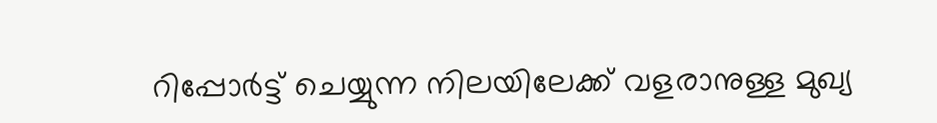റിപ്പോർട്ട് ചെയ്യുന്ന നിലയിലേക്ക് വളരാനുള്ള മുഖ്യ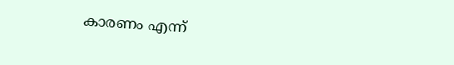കാരണം എന്ന്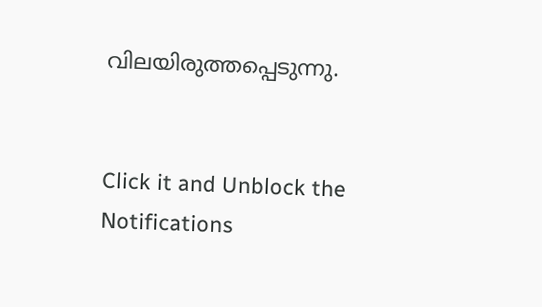വിലയിരുത്തപ്പെടുന്നു.


Click it and Unblock the Notifications